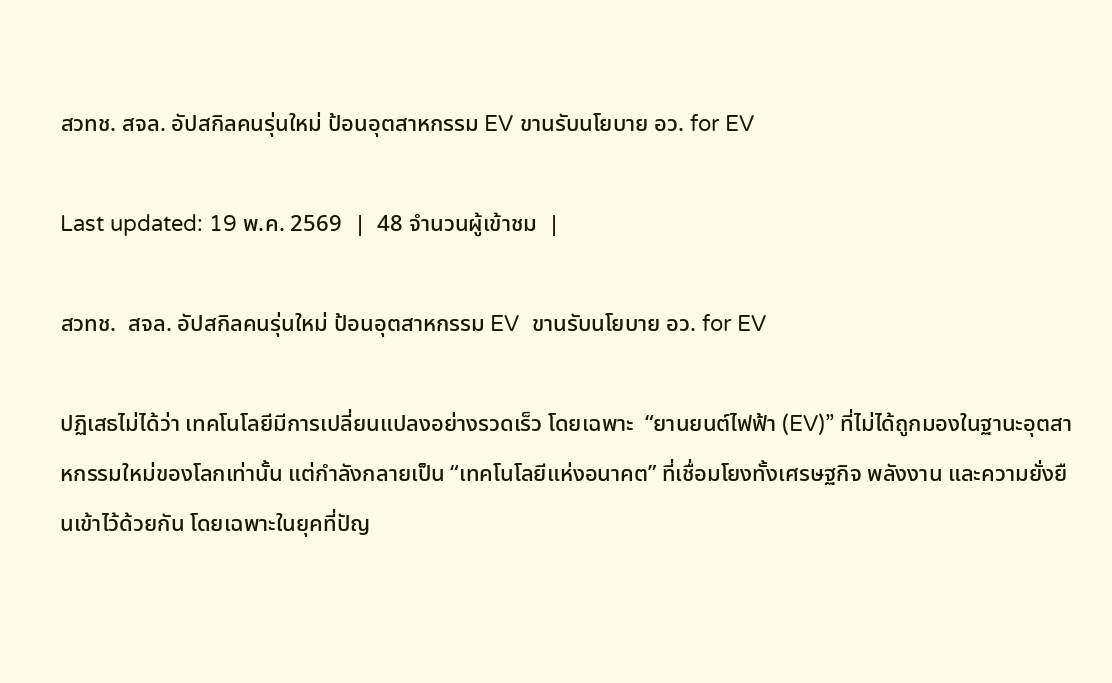สวทช. สจล. อัปสกิลคนรุ่นใหม่ ป้อนอุตสาหกรรม EV ขานรับนโยบาย อว. for EV

Last updated: 19 พ.ค. 2569  |  48 จำนวนผู้เข้าชม  |

สวทช.  สจล. อัปสกิลคนรุ่นใหม่ ป้อนอุตสาหกรรม EV  ขานรับนโยบาย อว. for EV

ปฏิเสธไม่ได้ว่า เทคโนโลยีมีการเปลี่ยนแปลงอย่างรวดเร็ว โดยเฉพาะ  “ยานยนต์ไฟฟ้า (EV)” ที่ไม่ได้ถูกมองในฐานะอุตสาหกรรมใหม่ของโลกเท่านั้น แต่กำลังกลายเป็น “เทคโนโลยีแห่งอนาคต” ที่เชื่อมโยงทั้งเศรษฐกิจ พลังงาน และความยั่งยืนเข้าไว้ด้วยกัน โดยเฉพาะในยุคที่ปัญ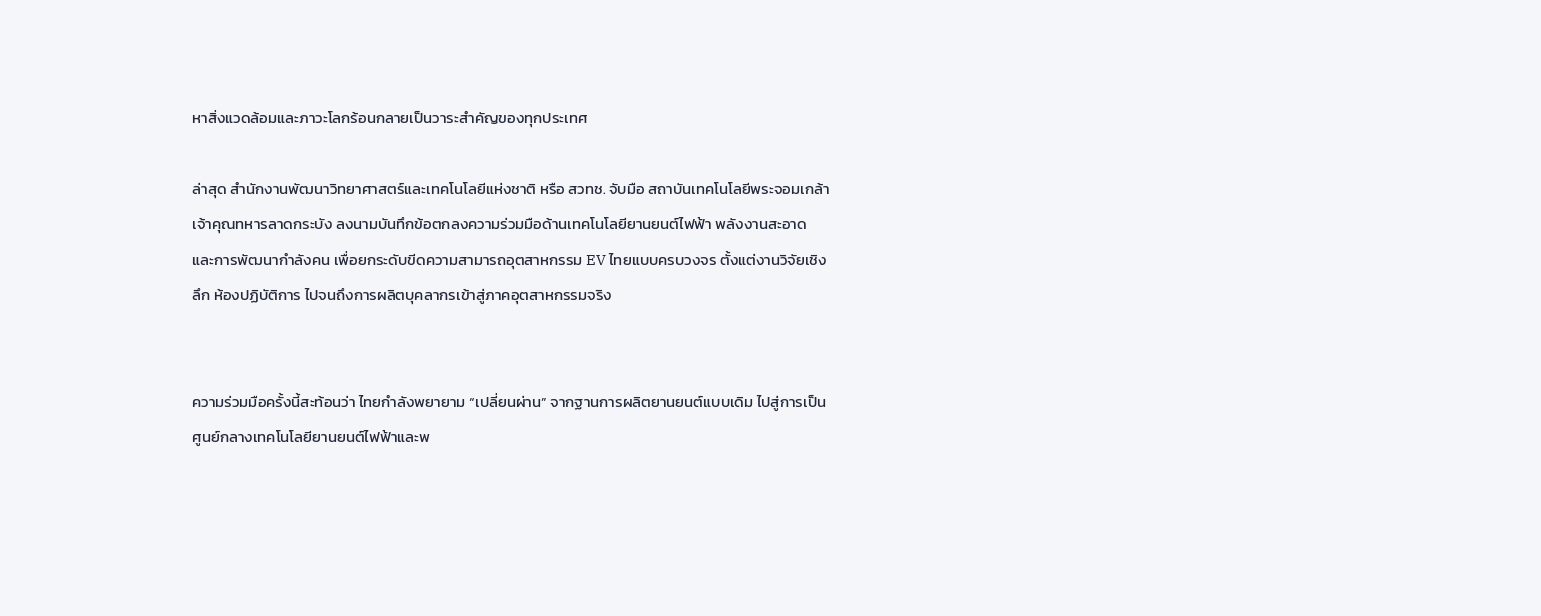หาสิ่งแวดล้อมและภาวะโลกร้อนกลายเป็นวาระสำคัญของทุกประเทศ

ล่าสุด สำนักงานพัฒนาวิทยาศาสตร์และเทคโนโลยีแห่งชาติ หรือ สวทช. จับมือ สถาบันเทคโนโลยีพระจอมเกล้าเจ้าคุณทหารลาดกระบัง ลงนามบันทึกข้อตกลงความร่วมมือด้านเทคโนโลยียานยนต์ไฟฟ้า พลังงานสะอาด และการพัฒนากำลังคน เพื่อยกระดับขีดความสามารถอุตสาหกรรม EV ไทยแบบครบวงจร ตั้งแต่งานวิจัยเชิงลึก ห้องปฏิบัติการ ไปจนถึงการผลิตบุคลากรเข้าสู่ภาคอุตสาหกรรมจริง


ความร่วมมือครั้งนี้สะท้อนว่า ไทยกำลังพยายาม “เปลี่ยนผ่าน” จากฐานการผลิตยานยนต์แบบเดิม ไปสู่การเป็นศูนย์กลางเทคโนโลยียานยนต์ไฟฟ้าและพ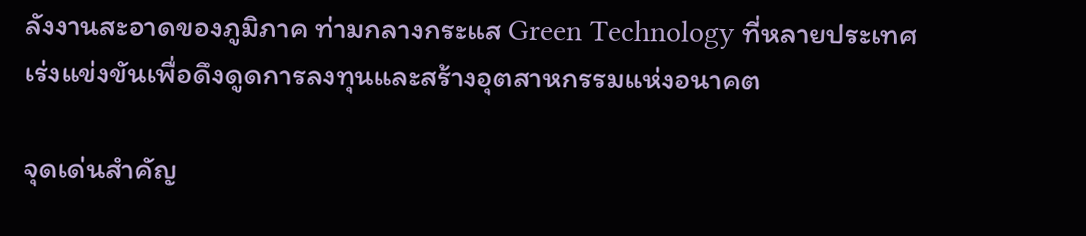ลังงานสะอาดของภูมิภาค ท่ามกลางกระแส Green Technology ที่หลายประเทศเร่งแข่งขันเพื่อดึงดูดการลงทุนและสร้างอุตสาหกรรมแห่งอนาคต

จุดเด่นสำคัญ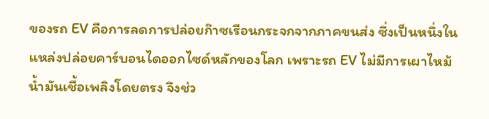ของรถ EV คือการลดการปล่อยก๊าซเรือนกระจกจากภาคขนส่ง ซึ่งเป็นหนึ่งในแหล่งปล่อยคาร์บอนไดออกไซด์หลักของโลก เพราะรถ EV ไม่มีการเผาไหม้น้ำมันเชื้อเพลิงโดยตรง จึงช่ว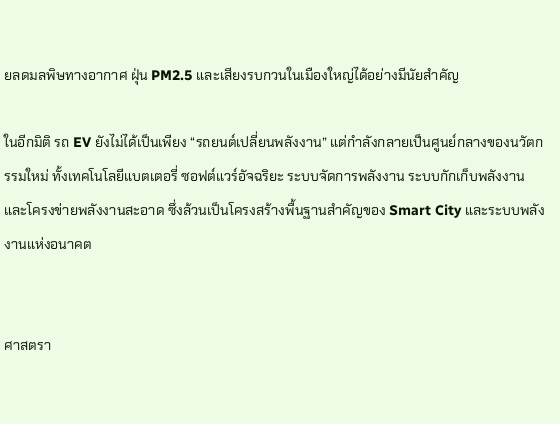ยลดมลพิษทางอากาศ ฝุ่น PM2.5 และเสียงรบกวนในเมืองใหญ่ได้อย่างมีนัยสำคัญ

ในอีกมิติ รถ EV ยังไม่ได้เป็นเพียง “รถยนต์เปลี่ยนพลังงาน” แต่กำลังกลายเป็นศูนย์กลางของนวัตกรรมใหม่ ทั้งเทคโนโลยีแบตเตอรี่ ซอฟต์แวร์อัจฉริยะ ระบบจัดการพลังงาน ระบบกักเก็บพลังงาน และโครงข่ายพลังงานสะอาด ซึ่งล้วนเป็นโครงสร้างพื้นฐานสำคัญของ Smart City และระบบพลังงานแห่งอนาคต


ศาสตรา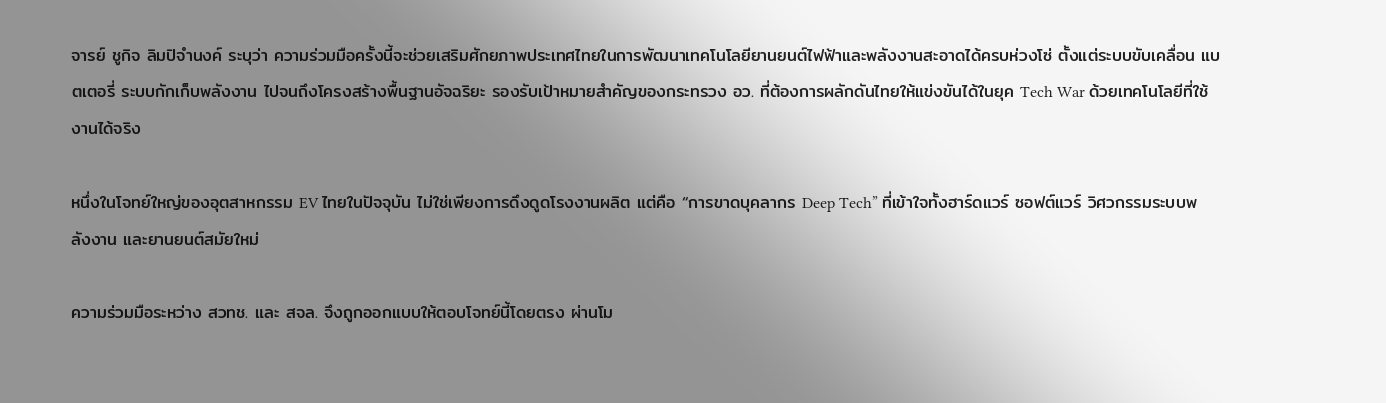จารย์ ชูกิจ ลิมปิจำนงค์ ระบุว่า ความร่วมมือครั้งนี้จะช่วยเสริมศักยภาพประเทศไทยในการพัฒนาเทคโนโลยียานยนต์ไฟฟ้าและพลังงานสะอาดได้ครบห่วงโซ่ ตั้งแต่ระบบขับเคลื่อน แบตเตอรี่ ระบบกักเก็บพลังงาน ไปจนถึงโครงสร้างพื้นฐานอัจฉริยะ รองรับเป้าหมายสำคัญของกระทรวง อว. ที่ต้องการผลักดันไทยให้แข่งขันได้ในยุค Tech War ด้วยเทคโนโลยีที่ใช้งานได้จริง

หนึ่งในโจทย์ใหญ่ของอุตสาหกรรม EV ไทยในปัจจุบัน ไม่ใช่เพียงการดึงดูดโรงงานผลิต แต่คือ “การขาดบุคลากร Deep Tech” ที่เข้าใจทั้งฮาร์ดแวร์ ซอฟต์แวร์ วิศวกรรมระบบพลังงาน และยานยนต์สมัยใหม่

ความร่วมมือระหว่าง สวทช. และ สจล. จึงถูกออกแบบให้ตอบโจทย์นี้โดยตรง ผ่านโม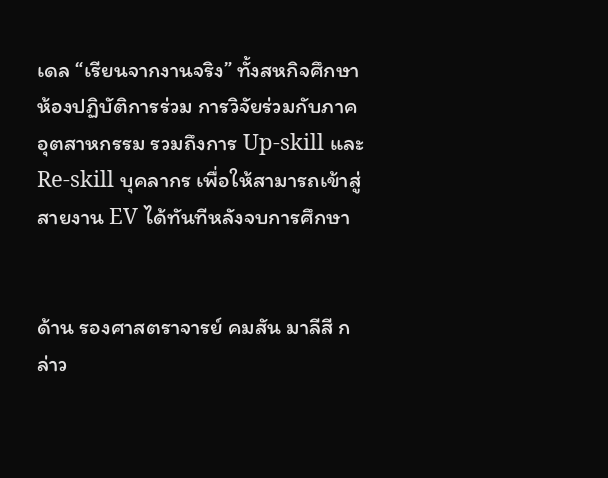เดล “เรียนจากงานจริง” ทั้งสหกิจศึกษา ห้องปฏิบัติการร่วม การวิจัยร่วมกับภาคอุตสาหกรรม รวมถึงการ Up-skill และ Re-skill บุคลากร เพื่อให้สามารถเข้าสู่สายงาน EV ได้ทันทีหลังจบการศึกษา


ด้าน รองศาสตราจารย์ คมสัน มาลีสี กล่าว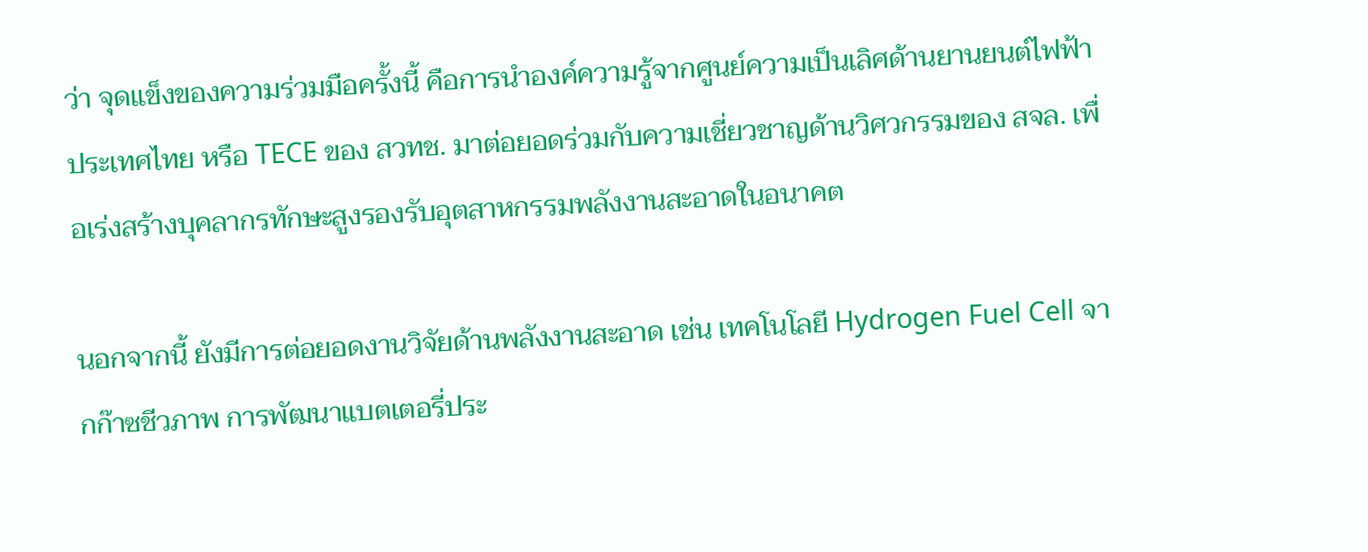ว่า จุดแข็งของความร่วมมือครั้งนี้ คือการนำองค์ความรู้จากศูนย์ความเป็นเลิศด้านยานยนต์ไฟฟ้าประเทศไทย หรือ TECE ของ สวทช. มาต่อยอดร่วมกับความเชี่ยวชาญด้านวิศวกรรมของ สจล. เพื่อเร่งสร้างบุคลากรทักษะสูงรองรับอุตสาหกรรมพลังงานสะอาดในอนาคต

นอกจากนี้ ยังมีการต่อยอดงานวิจัยด้านพลังงานสะอาด เช่น เทคโนโลยี Hydrogen Fuel Cell จากก๊าซชีวภาพ การพัฒนาแบตเตอรี่ประ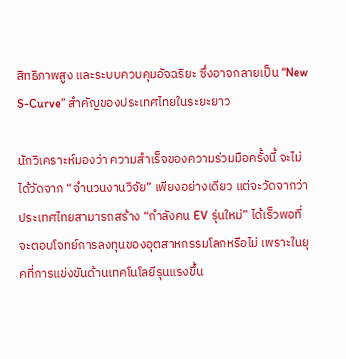สิทธิภาพสูง และระบบควบคุมอัจฉริยะ ซึ่งอาจกลายเป็น “New S-Curve” สำคัญของประเทศไทยในระยะยาว

นักวิเคราะห์มองว่า ความสำเร็จของความร่วมมือครั้งนี้ จะไม่ได้วัดจาก “จำนวนงานวิจัย” เพียงอย่างเดียว แต่จะวัดจากว่า ประเทศไทยสามารถสร้าง “กำลังคน EV รุ่นใหม่” ได้เร็วพอที่จะตอบโจทย์การลงทุนของอุตสาหกรรมโลกหรือไม่ เพราะในยุคที่การแข่งขันด้านเทคโนโลยีรุนแรงขึ้น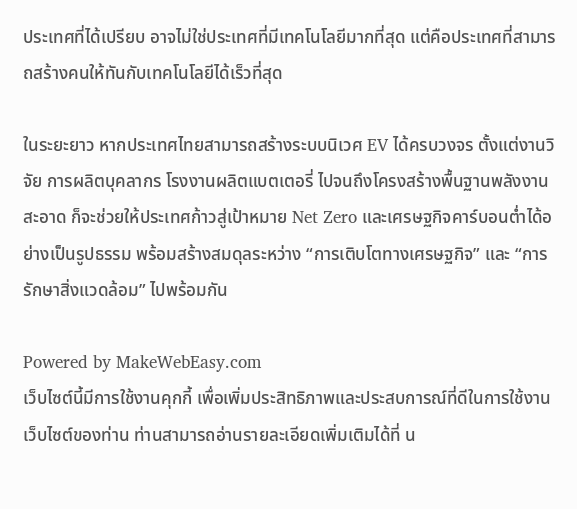ประเทศที่ได้เปรียบ อาจไม่ใช่ประเทศที่มีเทคโนโลยีมากที่สุด แต่คือประเทศที่สามารถสร้างคนให้ทันกับเทคโนโลยีได้เร็วที่สุด

ในระยะยาว หากประเทศไทยสามารถสร้างระบบนิเวศ EV ได้ครบวงจร ตั้งแต่งานวิจัย การผลิตบุคลากร โรงงานผลิตแบตเตอรี่ ไปจนถึงโครงสร้างพื้นฐานพลังงานสะอาด ก็จะช่วยให้ประเทศก้าวสู่เป้าหมาย Net Zero และเศรษฐกิจคาร์บอนต่ำได้อย่างเป็นรูปธรรม พร้อมสร้างสมดุลระหว่าง “การเติบโตทางเศรษฐกิจ” และ “การรักษาสิ่งแวดล้อม” ไปพร้อมกัน

Powered by MakeWebEasy.com
เว็บไซต์นี้มีการใช้งานคุกกี้ เพื่อเพิ่มประสิทธิภาพและประสบการณ์ที่ดีในการใช้งานเว็บไซต์ของท่าน ท่านสามารถอ่านรายละเอียดเพิ่มเติมได้ที่ น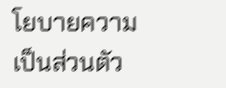โยบายความเป็นส่วนตัว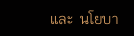และ  นโยบา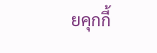ยคุกกี้